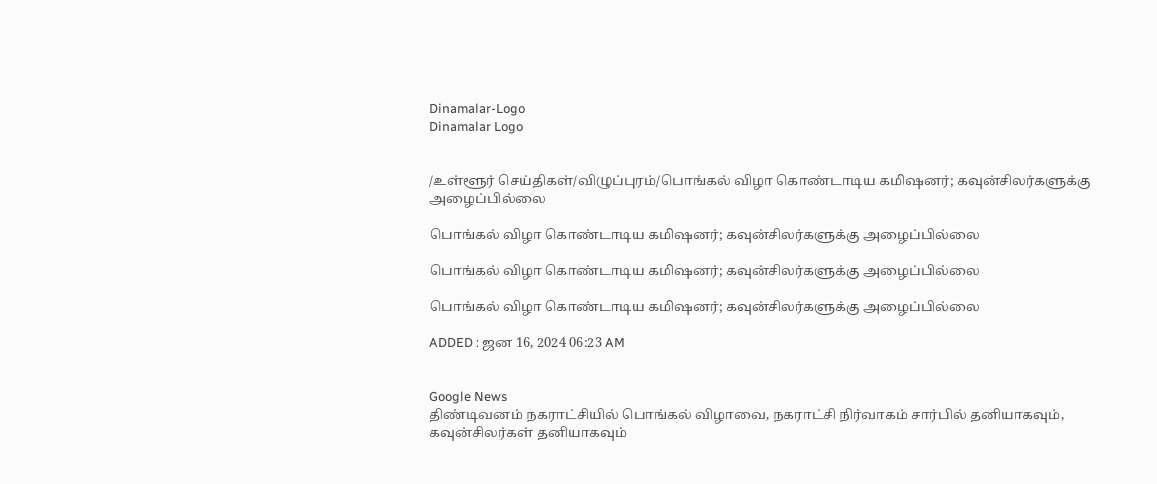Dinamalar-Logo
Dinamalar Logo


/உள்ளூர் செய்திகள்/விழுப்புரம்/பொங்கல் விழா கொண்டாடிய கமிஷனர்; கவுன்சிலர்களுக்கு அழைப்பில்லை

பொங்கல் விழா கொண்டாடிய கமிஷனர்; கவுன்சிலர்களுக்கு அழைப்பில்லை

பொங்கல் விழா கொண்டாடிய கமிஷனர்; கவுன்சிலர்களுக்கு அழைப்பில்லை

பொங்கல் விழா கொண்டாடிய கமிஷனர்; கவுன்சிலர்களுக்கு அழைப்பில்லை

ADDED : ஜன 16, 2024 06:23 AM


Google News
திண்டிவனம் நகராட்சியில் பொங்கல் விழாவை, நகராட்சி நிர்வாகம் சார்பில் தனியாகவும், கவுன்சிலர்கள் தனியாகவும்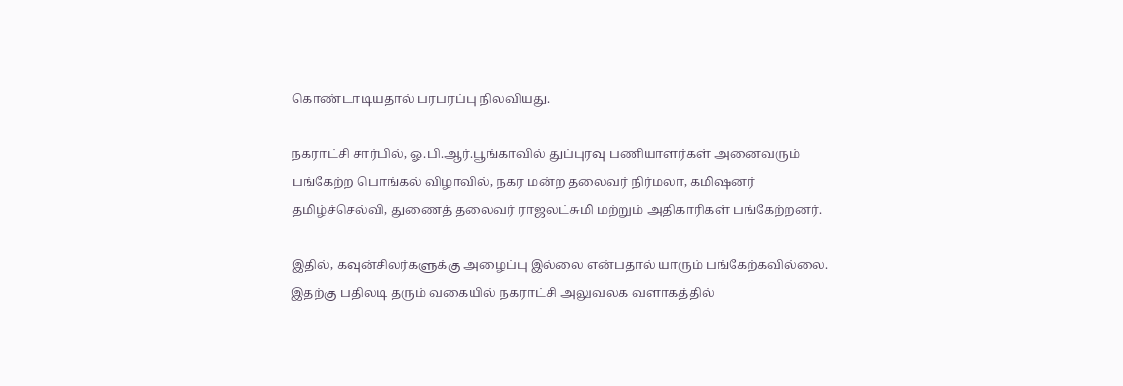கொண்டாடியதால் பரபரப்பு நிலவியது.

நகராட்சி சார்பில், ஓ.பி.ஆர்.பூங்காவில் துப்புரவு பணியாளர்கள் அனைவரும் பங்கேற்ற பொங்கல் விழாவில், நகர மன்ற தலைவர் நிர்மலா, கமிஷனர் தமிழ்ச்செல்வி, துணைத் தலைவர் ராஜலட்சுமி மற்றும் அதிகாரிகள் பங்கேற்றனர்.

இதில், கவுன்சிலர்களுக்கு அழைப்பு இல்லை என்பதால் யாரும் பங்கேற்கவில்லை. இதற்கு பதிலடி தரும் வகையில் நகராட்சி அலுவலக வளாகத்தில்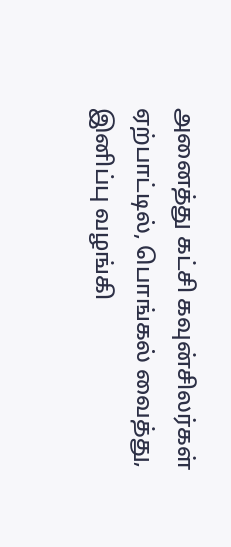அனைத்து கட்சி கவுன்சிலர்கள் ஏற்பாட்டில், பொங்கல் வைத்து, இனிப்பு வழங்கி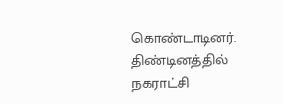கொண்டாடினர். திண்டினத்தில் நகராட்சி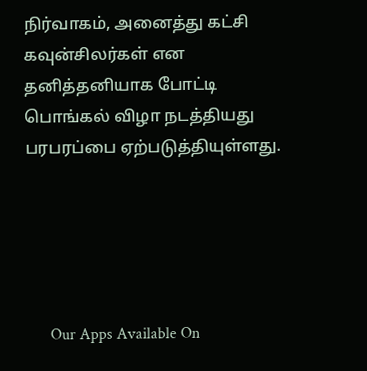நிர்வாகம், அனைத்து கட்சி கவுன்சிலர்கள் என தனித்தனியாக போட்டி பொங்கல் விழா நடத்தியது பரபரப்பை ஏற்படுத்தியுள்ளது.





      Our Apps Available On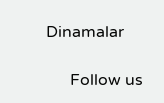Dinamalar

      Follow us